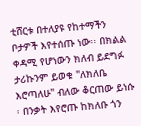ቲሸርቱ በተለያዩ የከተማችን ቦታዎች እየተሰጡ ነው፡፡ በክልል ቀዳሚ የሆነውን ክለብ ይደግፉ ታሪኩንም ይወቁ "ለክለቤ እሮጣለሁ" ብለው ቆርጠው ይነሱ ፡ በንቃት እየሮጡ ከክለቡ ጎን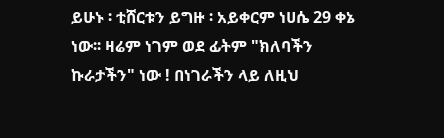ይሁኑ ፡ ቲሸርቱን ይግዙ ፡ አይቀርም ነሀሴ 29 ቀኔ ነው፡፡ ዛሬም ነገም ወደ ፊትም "ክለባችን ኩራታችን" ነው ! በነገራችን ላይ ለዚህ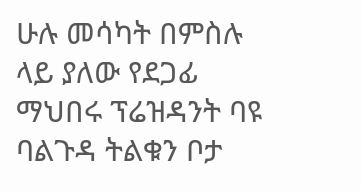ሁሉ መሳካት በምስሉ ላይ ያለው የደጋፊ ማህበሩ ፕሬዝዳንት ባዩ ባልጉዳ ትልቁን ቦታ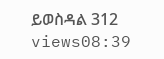ይወስዳል 312 views08:39